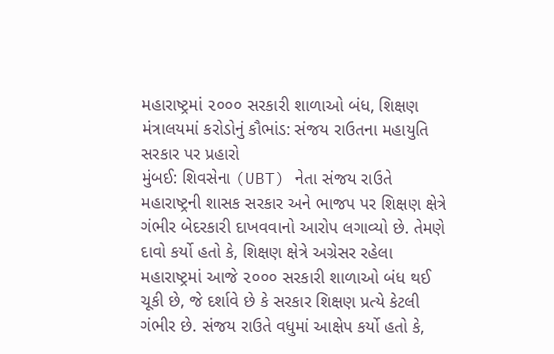મહારાષ્ટ્રમાં ૨૦૦૦ સરકારી શાળાઓ બંધ, શિક્ષણ મંત્રાલયમાં કરોડોનું કૌભાંડ: સંજય રાઉતના મહાયુતિ સરકાર પર પ્રહારો
મુંબઈ: શિવસેના (UBT) નેતા સંજય રાઉતે મહારાષ્ટ્રની શાસક સરકાર અને ભાજપ પર શિક્ષણ ક્ષેત્રે ગંભીર બેદરકારી દાખવવાનો આરોપ લગાવ્યો છે. તેમણે દાવો કર્યો હતો કે, શિક્ષણ ક્ષેત્રે અગ્રેસર રહેલા મહારાષ્ટ્રમાં આજે ૨૦૦૦ સરકારી શાળાઓ બંધ થઈ ચૂકી છે, જે દર્શાવે છે કે સરકાર શિક્ષણ પ્રત્યે કેટલી ગંભીર છે. સંજય રાઉતે વધુમાં આક્ષેપ કર્યો હતો કે,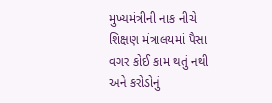મુખ્યમંત્રીની નાક નીચે શિક્ષણ મંત્રાલયમાં પૈસા વગર કોઈ કામ થતું નથી અને કરોડોનું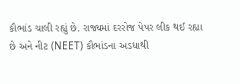કૌભાંડ ચાલી રહ્યું છે. રાજ્યમાં દરરોજ પેપર લીક થઈ રહ્યા છે અને નીટ (NEET) કૌભાંડના અડધાથી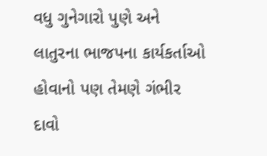વધુ ગુનેગારો પુણે અને લાતુરના ભાજપના કાર્યકર્તાઓ હોવાનો પણ તેમણે ગંભીર દાવો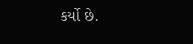કર્યો છે.